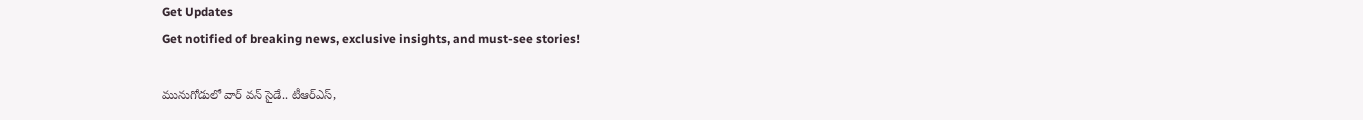Get Updates
Get notified of breaking news, exclusive insights, and must-see stories!

మునుగోడులో వార్ వన్ సైడే.. టీఆర్ఎస్,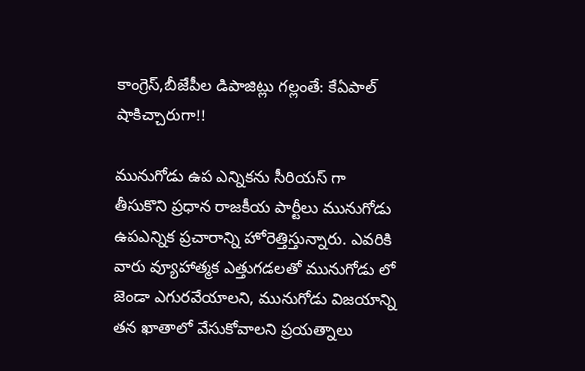కాంగ్రెస్,బీజేపీల డిపాజిట్లు గల్లంతే: కేఏపాల్ షాకిచ్చారుగా!!

మునుగోడు ఉప ఎన్నికను సీరియస్ గా తీసుకొని ప్రధాన రాజకీయ పార్టీలు మునుగోడు ఉపఎన్నిక ప్రచారాన్ని హోరెత్తిస్తున్నారు. ఎవరికి వారు వ్యూహాత్మక ఎత్తుగడలతో మునుగోడు లో జెండా ఎగురవేయాలని, మునుగోడు విజయాన్ని తన ఖాతాలో వేసుకోవాలని ప్రయత్నాలు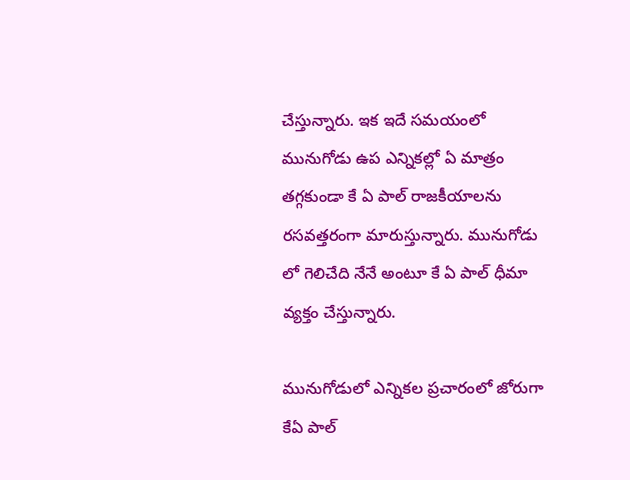చేస్తున్నారు. ఇక ఇదే సమయంలో మునుగోడు ఉప ఎన్నికల్లో ఏ మాత్రం తగ్గకుండా కే ఏ పాల్ రాజకీయాలను రసవత్తరంగా మారుస్తున్నారు. మునుగోడు లో గెలిచేది నేనే అంటూ కే ఏ పాల్ ధీమా వ్యక్తం చేస్తున్నారు.

మునుగోడులో ఎన్నికల ప్రచారంలో జోరుగా కేఏ పాల్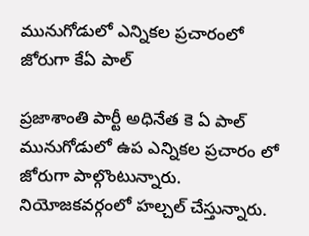మునుగోడులో ఎన్నికల ప్రచారంలో జోరుగా కేఏ పాల్

ప్రజాశాంతి పార్టీ అధినేత కె ఏ పాల్ మునుగోడులో ఉప ఎన్నికల ప్రచారం లో జోరుగా పాల్గొంటున్నారు. నియోజకవర్గంలో హల్చల్ చేస్తున్నారు.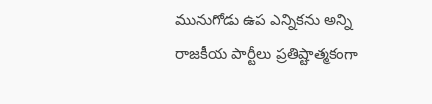మునుగోడు ఉప ఎన్నికను అన్ని రాజకీయ పార్టీలు ప్రతిష్టాత్మకంగా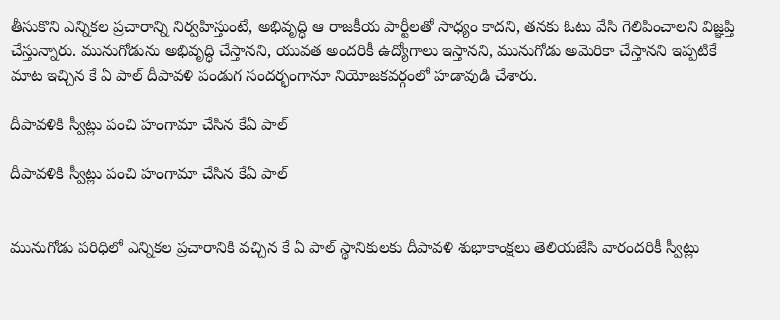తీసుకొని ఎన్నికల ప్రచారాన్ని నిర్వహిస్తుంటే, అభివృద్ధి ఆ రాజకీయ పార్టీలతో సాధ్యం కాదని, తనకు ఓటు వేసి గెలిపించాలని విజ్ఞప్తి చేస్తున్నారు. మునుగోడును అభివృద్ధి చేస్తానని, యువత అందరికీ ఉద్యోగాలు ఇస్తానని, మునుగోడు అమెరికా చేస్తానని ఇప్పటికే మాట ఇచ్చిన కే ఏ పాల్ దీపావళి పండుగ సందర్భంగానూ నియోజకవర్గంలో హడావుడి చేశారు.

దీపావళికి స్వీట్లు పంచి హంగామా చేసిన కేఏ పాల్

దీపావళికి స్వీట్లు పంచి హంగామా చేసిన కేఏ పాల్


మునుగోడు పరిధిలో ఎన్నికల ప్రచారానికి వచ్చిన కే ఏ పాల్ స్థానికులకు దీపావళి శుభాకాంక్షలు తెలియజేసి వారందరికీ స్వీట్లు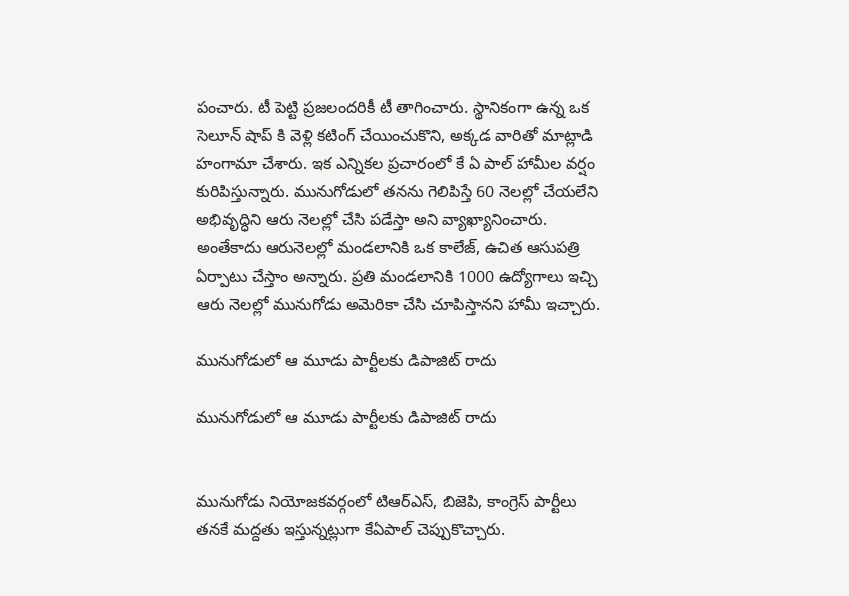పంచారు. టీ పెట్టి ప్రజలందరికీ టీ తాగించారు. స్థానికంగా ఉన్న ఒక సెలూన్ షాప్ కి వెళ్లి కటింగ్ చేయించుకొని, అక్కడ వారితో మాట్లాడి హంగామా చేశారు. ఇక ఎన్నికల ప్రచారంలో కే ఏ పాల్ హామీల వర్షం కురిపిస్తున్నారు. మునుగోడులో తనను గెలిపిస్తే 60 నెలల్లో చేయలేని అభివృద్ధిని ఆరు నెలల్లో చేసి పడేస్తా అని వ్యాఖ్యానించారు. అంతేకాదు ఆరునెలల్లో మండలానికి ఒక కాలేజ్, ఉచిత ఆసుపత్రి ఏర్పాటు చేస్తాం అన్నారు. ప్రతి మండలానికి 1000 ఉద్యోగాలు ఇచ్చి ఆరు నెలల్లో మునుగోడు అమెరికా చేసి చూపిస్తానని హామీ ఇచ్చారు.

మునుగోడులో ఆ మూడు పార్టీలకు డిపాజిట్ రాదు

మునుగోడులో ఆ మూడు పార్టీలకు డిపాజిట్ రాదు


మునుగోడు నియోజకవర్గంలో టిఆర్ఎస్, బిజెపి, కాంగ్రెస్ పార్టీలు తనకే మద్దతు ఇస్తున్నట్లుగా కేఏపాల్ చెప్పుకొచ్చారు.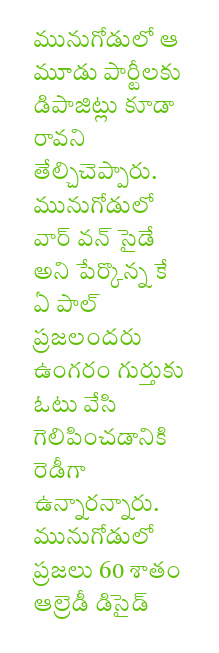మునుగోడులో ఆ మూడు పార్టీలకు డిపాజిట్లు కూడా రావని తేల్చిచెప్పారు. మునుగోడులో వార్ వన్ సైడే అని పేర్కొన్న కే ఏ పాల్ ప్రజలందరు ఉంగరం గుర్తుకు ఓటు వేసి గెలిపించడానికి రెడీగా ఉన్నారన్నారు. మునుగోడులో ప్రజలు 60 శాతం ఆల్రెడీ డిసైడ్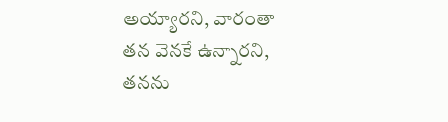అయ్యారని, వారంతా తన వెనకే ఉన్నారని, తనను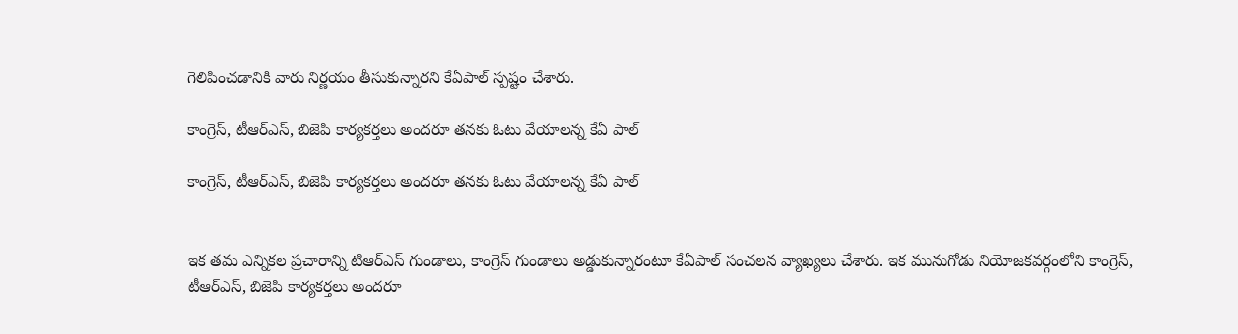గెలిపించడానికి వారు నిర్ణయం తీసుకున్నారని కేఏపాల్ స్పష్టం చేశారు.

కాంగ్రెస్, టీఆర్ఎస్, బిజెపి కార్యకర్తలు అందరూ తనకు ఓటు వేయాలన్న కేఏ పాల్

కాంగ్రెస్, టీఆర్ఎస్, బిజెపి కార్యకర్తలు అందరూ తనకు ఓటు వేయాలన్న కేఏ పాల్


ఇక తమ ఎన్నికల ప్రచారాన్ని టిఆర్ఎస్ గుండాలు, కాంగ్రెస్ గుండాలు అడ్డుకున్నారంటూ కేఏపాల్ సంచలన వ్యాఖ్యలు చేశారు. ఇక మునుగోడు నియోజకవర్గంలోని కాంగ్రెస్, టీఆర్ఎస్, బిజెపి కార్యకర్తలు అందరూ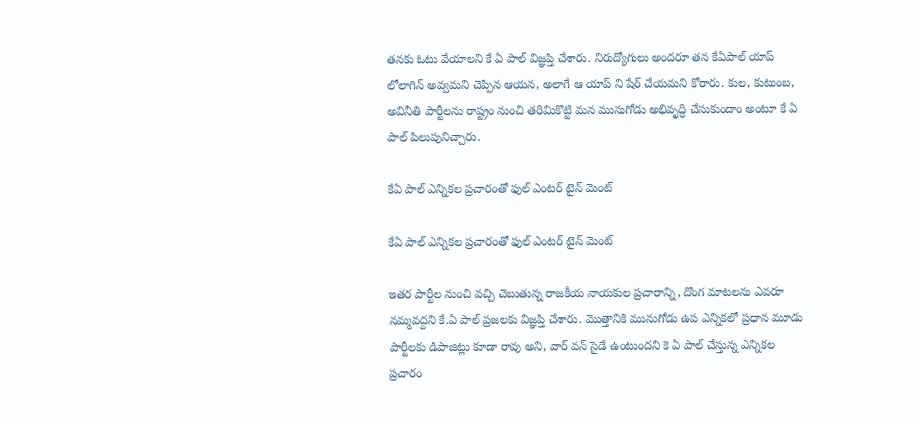తనకు ఓటు వేయాలని కే ఏ పాల్ విజ్ఞప్తి చేశారు. నిరుద్యోగులు అందరూ తన కేఏపాల్ యాప్ లోలాగిన్ అవ్వమని చెప్పిన ఆయన, అలాగే ఆ యాప్ ని షేర్ చేయమని కోరారు. కుల, కుటుంబ, అవినీతి పార్టీలను రాష్ట్రం నుంచి తరిమికొట్టి మన మునుగోడు అభివృద్ధి చేసుకుందాం అంటూ కే ఏ పాల్ పిలుపునిచ్చారు.

కేఏ పాల్ ఎన్నికల ప్రచారంతో ఫుల్ ఎంటర్ టైన్ మెంట్

కేఏ పాల్ ఎన్నికల ప్రచారంతో ఫుల్ ఎంటర్ టైన్ మెంట్

ఇతర పార్టీల నుంచి వచ్చి చెబుతున్న రాజకీయ నాయకుల ప్రచారాన్ని, దొంగ మాటలను ఎవరూ నమ్మవద్దని కే.ఏ పాల్ ప్రజలకు విజ్ఞప్తి చేశారు. మొత్తానికి మునుగోడు ఉప ఎన్నికలో ప్రధాన మూడు పార్టీలకు డిపాజిట్లు కూడా రావు అని, వార్ వన్ సైడే ఉంటుందని కె ఏ పాల్ చేస్తున్న ఎన్నికల ప్రచారం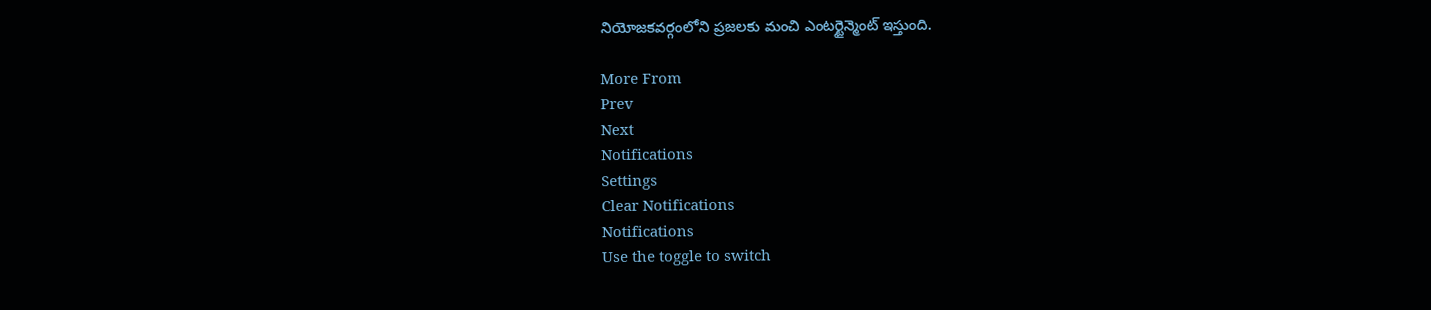నియోజకవర్గంలోని ప్రజలకు మంచి ఎంటర్టైన్మెంట్ ఇస్తుంది.

More From
Prev
Next
Notifications
Settings
Clear Notifications
Notifications
Use the toggle to switch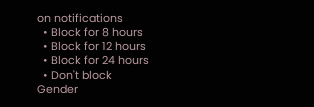on notifications
  • Block for 8 hours
  • Block for 12 hours
  • Block for 24 hours
  • Don't block
Gender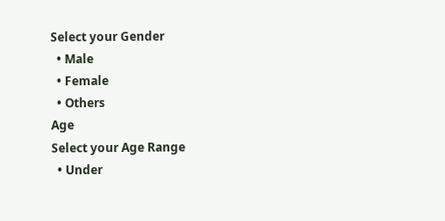Select your Gender
  • Male
  • Female
  • Others
Age
Select your Age Range
  • Under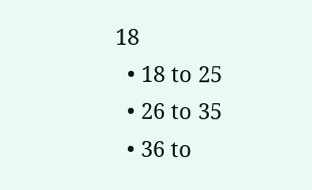18
  • 18 to 25
  • 26 to 35
  • 36 to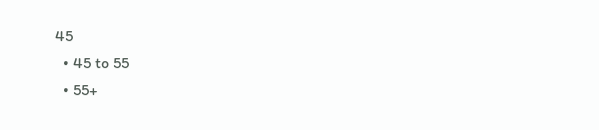45
  • 45 to 55
  • 55+